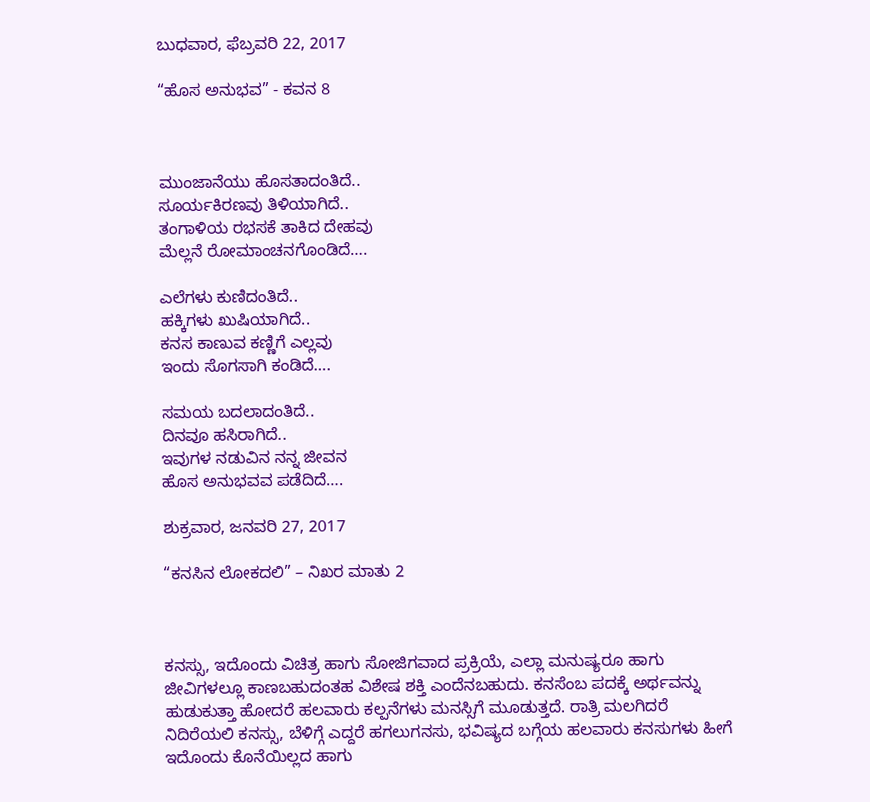ಬುಧವಾರ, ಫೆಬ್ರವರಿ 22, 2017

“ಹೊಸ ಅನುಭವ” - ಕವನ 8



ಮುಂಜಾನೆಯು ಹೊಸತಾದಂತಿದೆ..
ಸೂರ್ಯಕಿರಣವು ತಿಳಿಯಾಗಿದೆ..
ತಂಗಾಳಿಯ ರಭಸಕೆ ತಾಕಿದ ದೇಹವು
ಮೆಲ್ಲನೆ ರೋಮಾಂಚನಗೊಂಡಿದೆ….

ಎಲೆಗಳು ಕುಣಿದಂತಿದೆ..
ಹಕ್ಕಿಗಳು ಖುಷಿಯಾಗಿದೆ..
ಕನಸ ಕಾಣುವ ಕಣ್ಣಿಗೆ ಎಲ್ಲವು
ಇಂದು ಸೊಗಸಾಗಿ ಕಂಡಿದೆ….

ಸಮಯ ಬದಲಾದಂತಿದೆ..
ದಿನವೂ ಹಸಿರಾಗಿದೆ..
ಇವುಗಳ ನಡುವಿನ ನನ್ನ ಜೀವನ
ಹೊಸ ಅನುಭವವ ಪಡೆದಿದೆ….

ಶುಕ್ರವಾರ, ಜನವರಿ 27, 2017

“ಕನಸಿನ ಲೋಕದಲಿ” – ನಿಖರ ಮಾತು 2



ಕನಸ್ಸು, ಇದೊಂದು ವಿಚಿತ್ರ ಹಾಗು ಸೋಜಿಗವಾದ ಪ್ರಕ್ರಿಯೆ, ಎಲ್ಲಾ ಮನುಷ್ಯರೂ ಹಾಗು ಜೀವಿಗಳಲ್ಲೂ ಕಾಣಬಹುದಂತಹ ವಿಶೇಷ ಶಕ್ತಿ ಎಂದೆನಬಹುದು. ಕನಸೆಂಬ ಪದಕ್ಕೆ ಅರ್ಥವನ್ನು ಹುಡುಕುತ್ತಾ ಹೋದರೆ ಹಲವಾರು ಕಲ್ಪನೆಗಳು ಮನಸ್ಸಿಗೆ ಮೂಡುತ್ತದೆ. ರಾತ್ರಿ ಮಲಗಿದರೆ ನಿದಿರೆಯಲಿ ಕನಸ್ಸು, ಬೆಳಿಗ್ಗೆ ಎದ್ದರೆ ಹಗಲುಗನಸು, ಭವಿಷ್ಯದ ಬಗ್ಗೆಯ ಹಲವಾರು ಕನಸುಗಳು ಹೀಗೆ ಇದೊಂದು ಕೊನೆಯಿಲ್ಲದ ಹಾಗು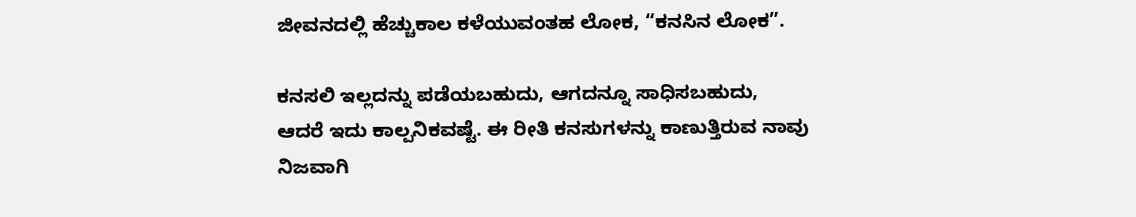ಜೀವನದಲ್ಲಿ ಹೆಚ್ಚುಕಾಲ ಕಳೆಯುವಂತಹ ಲೋಕ, “ಕನಸಿನ ಲೋಕ”.

ಕನಸಲಿ ಇಲ್ಲದನ್ನು ಪಡೆಯಬಹುದು, ಆಗದನ್ನೂ ಸಾಧಿಸಬಹುದು, ಆದರೆ ಇದು ಕಾಲ್ಪನಿಕವಷ್ಟೆ. ಈ ರೀತಿ ಕನಸುಗಳನ್ನು ಕಾಣುತ್ತಿರುವ ನಾವು ನಿಜವಾಗಿ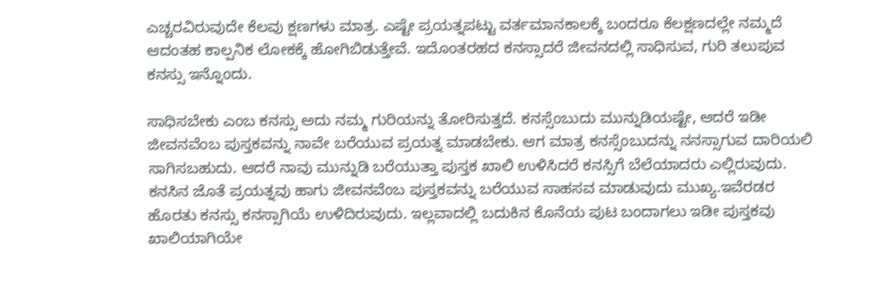ಎಚ್ಚರವಿರುವುದೇ ಕೆಲವು ಕ್ಷಣಗಳು ಮಾತ್ರ. ಎಷ್ಟೇ ಪ್ರಯತ್ನಪಟ್ಟು ವರ್ತಮಾನಕಾಲಕ್ಕೆ ಬಂದರೂ ಕೆಲಕ್ಷಣದಲ್ಲೇ ನಮ್ಮದೆ ಆದಂತಹ ಕಾಲ್ಪನಿಕ ಲೋಕಕ್ಕೆ ಹೋಗಿಬಿಡುತ್ತೇವೆ. ಇದೊಂತರಹದ ಕನಸ್ಸಾದರೆ ಜೀವನದಲ್ಲಿ ಸಾಧಿಸುವ, ಗುರಿ ತಲುಪುವ ಕನಸ್ಸು ಇನ್ನೊಂದು.

ಸಾಧಿಸಬೇಕು ಎಂಬ ಕನಸ್ಸು ಅದು ನಮ್ಮ ಗುರಿಯನ್ನು ತೋರಿಸುತ್ತದೆ. ಕನಸ್ಸೆಂಬುದು ಮುನ್ನುಡಿಯಷ್ಟೇ, ಆದರೆ ಇಡೀ ಜೀವನವೆಂಬ ಪುಸ್ತಕವನ್ನು ನಾವೇ ಬರೆಯುವ ಪ್ರಯತ್ನ ಮಾಡಬೇಕು. ಆಗ ಮಾತ್ರ ಕನಸ್ಸೆಂಬುದನ್ನು ನನಸ್ಸಾಗುವ ದಾರಿಯಲಿ ಸಾಗಿಸಬಹುದು. ಆದರೆ ನಾವು ಮುನ್ನುಡಿ ಬರೆಯುತ್ತಾ ಪುಸ್ತಕ ಖಾಲಿ ಉಳಿಸಿದರೆ ಕನಸ್ಸಿಗೆ ಬೆಲೆಯಾದರು ಎಲ್ಲಿರುವುದು. ಕನಸಿನ ಜೊತೆ ಪ್ರಯತ್ನವು ಹಾಗು ಜೀವನವೆಂಬ ಪುಸ್ತಕವನ್ನು ಬರೆಯುವ ಸಾಹಸವ ಮಾಡುವುದು ಮುಖ್ಯ.ಇವೆರಡರ ಹೊರತು ಕನಸ್ಸು ಕನಸ್ಸಾಗಿಯೆ ಉಳಿದಿರುವುದು. ಇಲ್ಲವಾದಲ್ಲಿ ಬದುಕಿನ ಕೊನೆಯ ಪುಟ ಬಂದಾಗಲು ಇಡೀ ಪುಸ್ತಕವು ಖಾಲಿಯಾಗಿಯೇ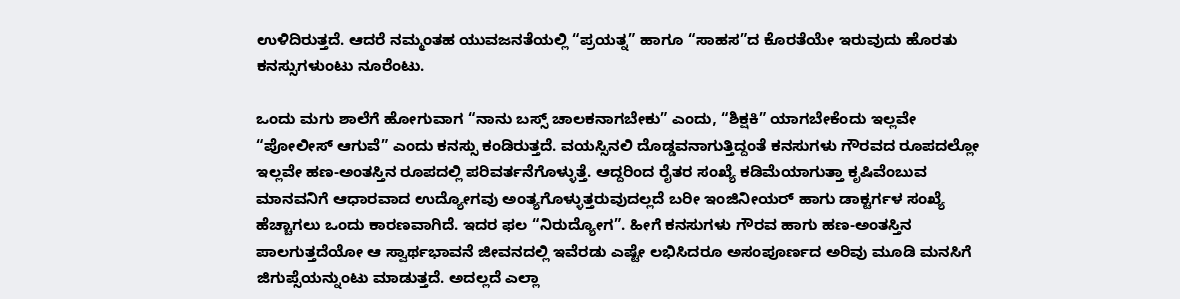ಉಳಿದಿರುತ್ತದೆ. ಆದರೆ ನಮ್ಮಂತಹ ಯುವಜನತೆಯಲ್ಲಿ “ಪ್ರಯತ್ನ” ಹಾಗೂ “ಸಾಹಸ”ದ ಕೊರತೆಯೇ ಇರುವುದು ಹೊರತು ಕನಸ್ಸುಗಳುಂಟು ನೂರೆಂಟು.

ಒಂದು ಮಗು ಶಾಲೆಗೆ ಹೋಗುವಾಗ “ನಾನು ಬಸ್ಸ್ ಚಾಲಕನಾಗಬೇಕು” ಎಂದು, “ಶಿಕ್ಷಕಿ” ಯಾಗಬೇಕೆಂದು ಇಲ್ಲವೇ “ಪೋಲೀಸ್ ಆಗುವೆ” ಎಂದು ಕನಸ್ಸು ಕಂಡಿರುತ್ತದೆ. ವಯಸ್ಸಿನಲಿ ದೊಡ್ಡವನಾಗುತ್ತಿದ್ದಂತೆ ಕನಸುಗಳು ಗೌರವದ ರೂಪದಲ್ಲೋ ಇಲ್ಲವೇ ಹಣ-ಅಂತಸ್ತಿನ ರೂಪದಲ್ಲಿ ಪರಿವರ್ತನೆಗೊಳ್ಳುತ್ತೆ. ಆದ್ದರಿಂದ ರೈತರ ಸಂಖ್ಯೆ ಕಡಿಮೆಯಾಗುತ್ತಾ ಕೃಷಿವೆಂಬುವ ಮಾನವನಿಗೆ ಆಧಾರವಾದ ಉದ್ಯೋಗವು ಅಂತ್ಯಗೊಳ್ಳುತ್ತರುವುದಲ್ಲದೆ ಬರೀ ಇಂಜಿನೀಯರ್ ಹಾಗು ಡಾಕ್ಟರ್ಗಳ ಸಂಖ್ಯೆ ಹೆಚ್ಚಾಗಲು ಒಂದು ಕಾರಣವಾಗಿದೆ. ಇದರ ಫಲ “ನಿರುದ್ಯೋಗ”. ಹೀಗೆ ಕನಸುಗಳು ಗೌರವ ಹಾಗು ಹಣ-ಅಂತಸ್ತಿನ ಪಾಲಗುತ್ತದೆಯೋ ಆ ಸ್ವಾರ್ಥಭಾವನೆ ಜೀವನದಲ್ಲಿ ಇವೆರಡು ಎಷ್ಟೇ ಲಭಿಸಿದರೂ ಅಸಂಪೂರ್ಣದ ಅರಿವು ಮೂಡಿ ಮನಸಿಗೆ ಜಿಗುಪ್ಸೆಯನ್ನುಂಟು ಮಾಡುತ್ತದೆ. ಅದಲ್ಲದೆ ಎಲ್ಲಾ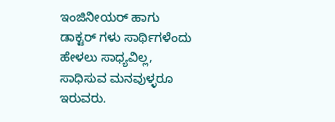ಇಂಜಿನೀಯರ್ ಹಾಗು ಡಾಕ್ಟರ್ ಗಳು ಸಾರ್ಥಿಗಳೆಂದು ಹೇಳಲು ಸಾಧ್ಯವಿಲ್ಲ, ಸಾಧಿಸುವ ಮನವುಳ್ಳರೂ ಇರುವರು.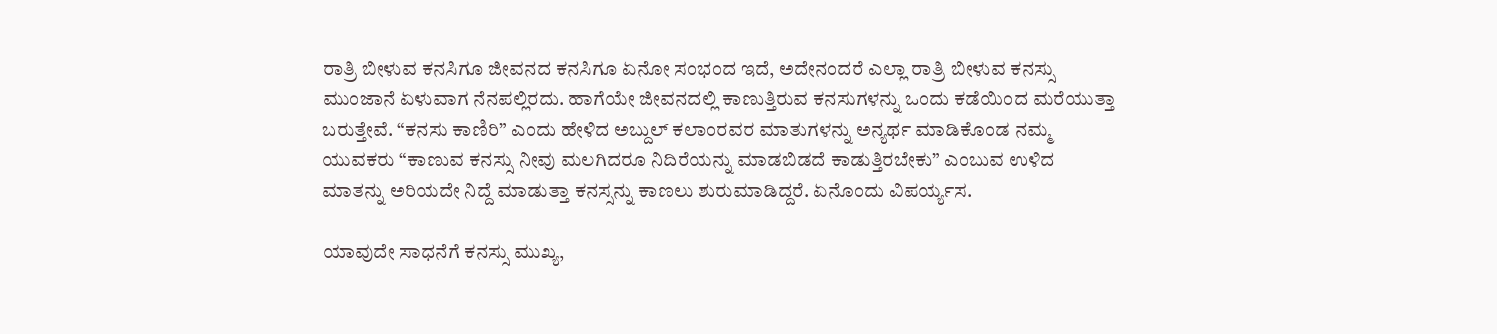ರಾತ್ರಿ ಬೀಳುವ ಕನಸಿಗೂ ಜೀವನದ ಕನಸಿಗೂ ಏನೋ ಸಂಭಂದ ಇದೆ, ಅದೇನಂದರೆ ಎಲ್ಲಾ ರಾತ್ರಿ ಬೀಳುವ ಕನಸ್ಸು ಮುಂಜಾನೆ ಏಳುವಾಗ ನೆನಪಲ್ಲಿರದು. ಹಾಗೆಯೇ ಜೀವನದಲ್ಲಿ ಕಾಣುತ್ತಿರುವ ಕನಸುಗಳನ್ನು ಒಂದು ಕಡೆಯಿಂದ ಮರೆಯುತ್ತಾ ಬರುತ್ತೇವೆ. “ಕನಸು ಕಾಣಿರಿ” ಎಂದು ಹೇಳಿದ ಅಬ್ದುಲ್ ಕಲಾಂರವರ ಮಾತುಗಳನ್ನು ಅನ್ಯರ್ಥ ಮಾಡಿಕೊಂಡ ನಮ್ಮ ಯುವಕರು “ಕಾಣುವ ಕನಸ್ಸು ನೀವು ಮಲಗಿದರೂ ನಿದಿರೆಯನ್ನು ಮಾಡಬಿಡದೆ ಕಾಡುತ್ತಿರಬೇಕು” ಎಂಬುವ ಉಳಿದ ಮಾತನ್ನು ಅರಿಯದೇ ನಿದ್ದೆ ಮಾಡುತ್ತಾ ಕನಸ್ಸನ್ನು ಕಾಣಲು ಶುರುಮಾಡಿದ್ದರೆ. ಏನೊಂದು ವಿಪರ್ಯ್ಯಸ.

ಯಾವುದೇ ಸಾಧನೆಗೆ ಕನಸ್ಸು ಮುಖ್ಯ,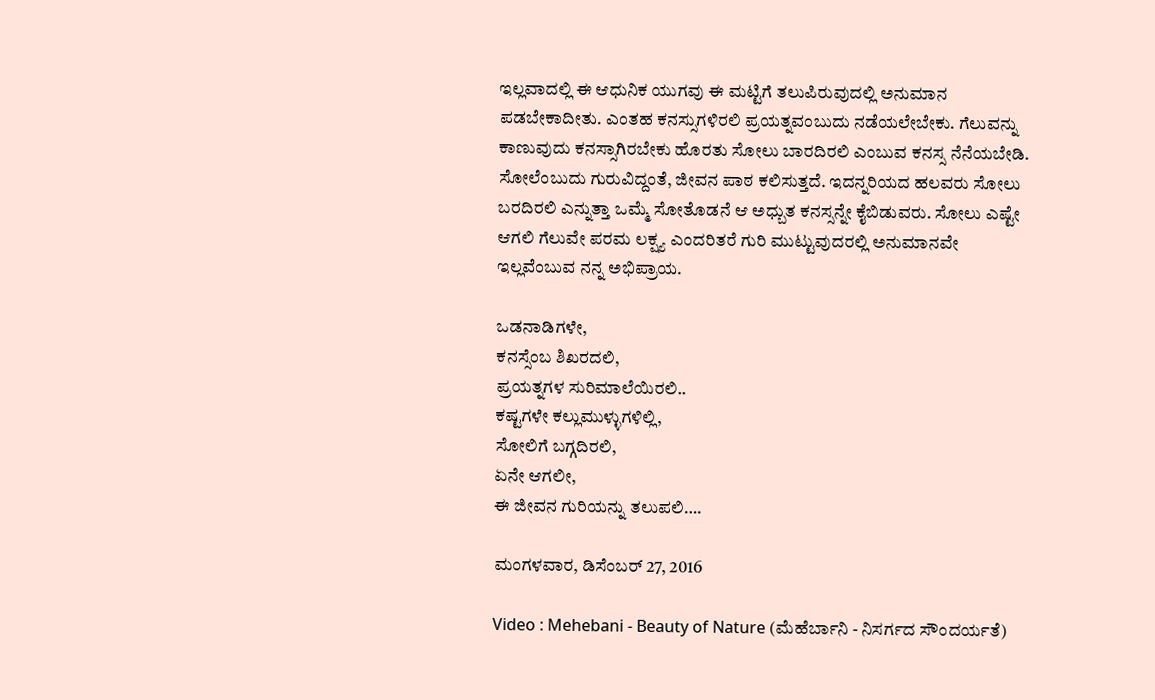ಇಲ್ಲವಾದಲ್ಲಿ ಈ ಆಧುನಿಕ ಯುಗವು ಈ ಮಟ್ಟಿಗೆ ತಲುಪಿರುವುದಲ್ಲಿ ಅನುಮಾನ ಪಡಬೇಕಾದೀತು. ಎಂತಹ ಕನಸ್ಸುಗಳಿರಲಿ ಪ್ರಯತ್ನವಂಬುದು ನಡೆಯಲೇಬೇಕು. ಗೆಲುವನ್ನು ಕಾಣುವುದು ಕನಸ್ಸಾಗಿರಬೇಕು ಹೊರತು ಸೋಲು ಬಾರದಿರಲಿ ಎಂಬುವ ಕನಸ್ಸ ನೆನೆಯಬೇಡಿ. ಸೋಲೆಂಬುದು ಗುರುವಿದ್ದಂತೆ, ಜೀವನ ಪಾಠ ಕಲಿಸುತ್ತದೆ. ಇದನ್ನರಿಯದ ಹಲವರು ಸೋಲು ಬರದಿರಲಿ ಎನ್ನುತ್ತಾ ಒಮ್ಮೆ ಸೋತೊಡನೆ ಆ ಅಧ್ಬುತ ಕನಸ್ಸನ್ನೇ ಕೈಬಿಡುವರು. ಸೋಲು ಎಷ್ಟೇ ಆಗಲಿ ಗೆಲುವೇ ಪರಮ ಲಕ್ಷ್ಯ ಎಂದರಿತರೆ ಗುರಿ ಮುಟ್ಟುವುದರಲ್ಲಿ ಅನುಮಾನವೇ ಇಲ್ಲವೆಂಬುವ ನನ್ನ ಅಭಿಪ್ರಾಯ.

ಒಡನಾಡಿಗಳೇ,
ಕನಸ್ಸೆಂಬ ಶಿಖರದಲಿ,
ಪ್ರಯತ್ನಗಳ ಸುರಿಮಾಲೆಯಿರಲಿ..
ಕಷ್ಟಗಳೇ ಕಲ್ಲುಮುಳ್ಳುಗಳಿಲ್ಲಿ,
ಸೋಲಿಗೆ ಬಗ್ಗದಿರಲಿ,
ಏನೇ ಆಗಲೀ,
ಈ ಜೀವನ ಗುರಿಯನ್ನು ತಲುಪಲಿ….

ಮಂಗಳವಾರ, ಡಿಸೆಂಬರ್ 27, 2016

Video : Mehebani - Beauty of Nature (ಮೆಹೆರ್ಬಾನಿ - ನಿಸರ್ಗದ ಸೌಂದರ್ಯತೆ)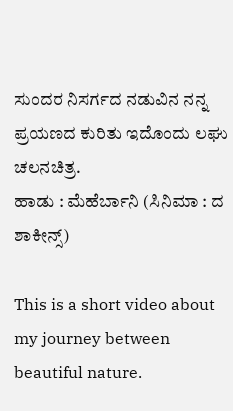ಸುಂದರ ನಿಸರ್ಗದ ನಡುವಿನ ನನ್ನ ಪ್ರಯಣದ ಕುರಿತು ಇದೊಂದು ಲಘು ಚಲನಚಿತ್ರ.
ಹಾಡು : ಮೆಹೆರ್ಬಾನಿ (ಸಿನಿಮಾ : ದ ಶಾಕೀನ್ಸ್)

This is a short video about my journey between beautiful nature.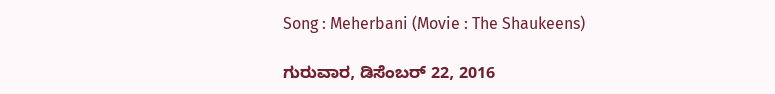Song : Meherbani (Movie : The Shaukeens)

ಗುರುವಾರ, ಡಿಸೆಂಬರ್ 22, 2016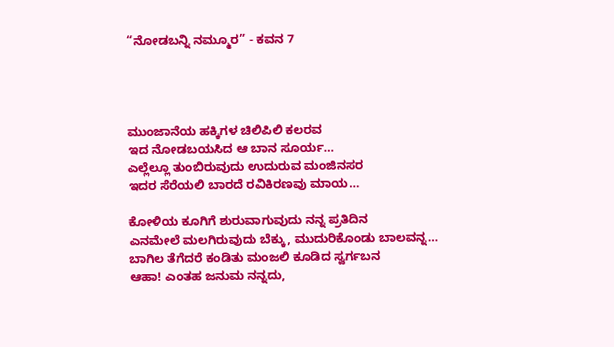“ನೋಡಬನ್ನಿ ನಮ್ಮೂರ” - ಕವನ 7




ಮುಂಜಾನೆಯ ಹಕ್ಕಿಗಳ ಚಿಲಿಪಿಲಿ ಕಲರವ
ಇದ ನೋಡಬಯಸಿದ ಆ ಬಾನ ಸೂರ್ಯ…
ಎಲ್ಲೆಲ್ಲೂ ತುಂಬಿರುವುದು ಉದುರುವ ಮಂಜಿನಸರ
ಇದರ ಸೆರೆಯಲಿ ಬಾರದೆ ರವಿಕಿರಣವು ಮಾಯ…

ಕೋಳಿಯ ಕೂಗಿಗೆ ಶುರುವಾಗುವುದು ನನ್ನ ಪ್ರತಿದಿನ
ಎನಮೇಲೆ ಮಲಗಿರುವುದು ಬೆಕ್ಕು, ಮುದುರಿಕೊಂಡು ಬಾಲವನ್ನ…
ಬಾಗಿಲ ತೆಗೆದರೆ ಕಂಡಿತು ಮಂಜಲಿ ಕೂಡಿದ ಸ್ವರ್ಗಬನ
ಆಹಾ! ಎಂತಹ ಜನುಮ ನನ್ನದು,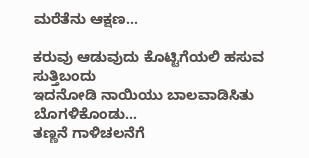ಮರೆತೆನು ಆಕ್ಷಣ…

ಕರುವು ಆಡುವುದು ಕೊಟ್ಟಿಗೆಯಲಿ ಹಸುವ ಸುತ್ತಿಬಂದು
ಇದನೋಡಿ ನಾಯಿಯು ಬಾಲವಾಡಿಸಿತು ಬೊಗಳಿಕೊಂಡು…
ತಣ್ಣನೆ ಗಾಳಿಚಲನೆಗೆ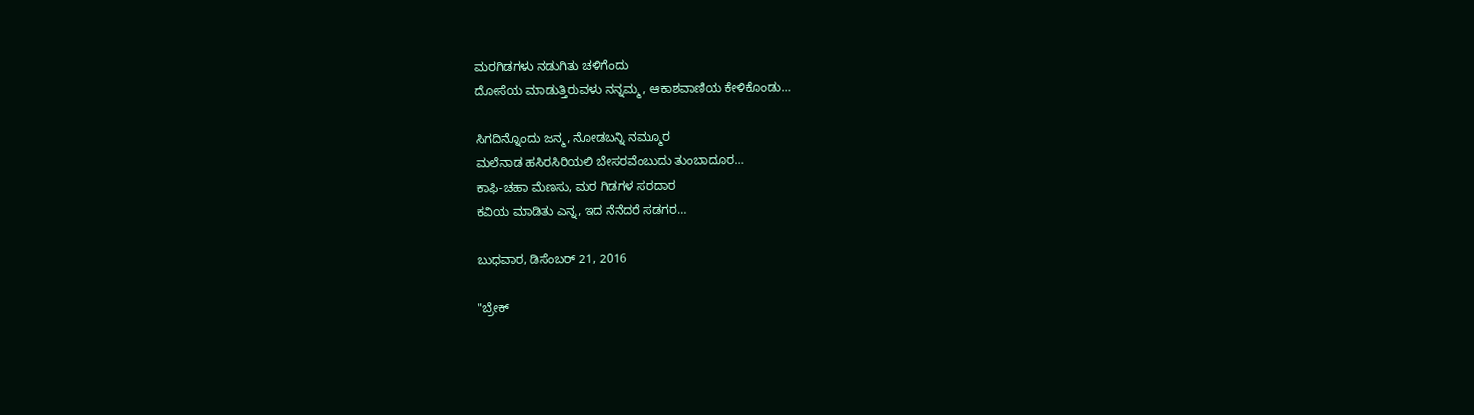ಮರಗಿಡಗಳು ನಡುಗಿತು ಚಳಿಗೆಂದು
ದೋಸೆಯ ಮಾಡುತ್ತಿರುವಳು ನನ್ನಮ್ಮ, ಆಕಾಶವಾಣಿಯ ಕೇಳಿಕೊಂಡು…

ಸಿಗದಿನ್ನೊಂದು ಜನ್ಮ, ನೋಡಬನ್ನಿ ನಮ್ಮೂರ
ಮಲೆನಾಡ ಹಸಿರಸಿರಿಯಲಿ ಬೇಸರವೆಂಬುದು ತುಂಬಾದೂರ…
ಕಾಫಿ-ಚಹಾ ಮೆಣಸು, ಮರ ಗಿಡಗಳ ಸರದಾರ
ಕವಿಯ ಮಾಡಿತು ಎನ್ನ, ಇದ ನೆನೆದರೆ ಸಡಗರ…

ಬುಧವಾರ, ಡಿಸೆಂಬರ್ 21, 2016

"ಬ್ರೇಕ್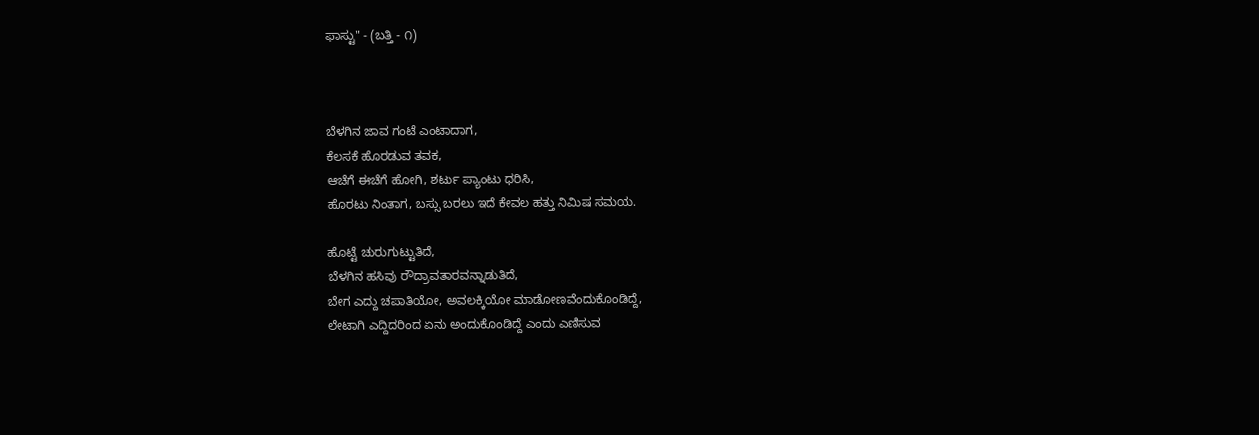ಫಾಸ್ಟು" - (ಬತ್ತಿ - ೧)



ಬೆಳಗಿನ ಜಾವ ಗಂಟೆ ಎಂಟಾದಾಗ,
ಕೆಲಸಕೆ ಹೊರಡುವ ತವಕ,
ಆಚೆಗೆ ಈಚೆಗೆ ಹೋಗಿ, ಶರ್ಟು ಪ್ಯಾಂಟು ಧರಿಸಿ,
ಹೊರಟು ನಿಂತಾಗ, ಬಸ್ಸು ಬರಲು ಇದೆ ಕೇವಲ ಹತ್ತು ನಿಮಿಷ ಸಮಯ.

ಹೊಟ್ಟೆ ಚುರುಗುಟ್ಟುತಿದೆ,
ಬೆಳಗಿನ ಹಸಿವು ರೌದ್ರಾವತಾರವನ್ನಾಡುತಿದೆ,
ಬೇಗ ಎದ್ದು ಚಪಾತಿಯೋ, ಅವಲಕ್ಕಿಯೋ ಮಾಡೋಣವೆಂದುಕೊಂಡಿದ್ದೆ,
ಲೇಟಾಗಿ ಎದ್ದಿದರಿಂದ ಏನು ಅಂದುಕೊಂಡಿದ್ದೆ ಎಂದು ಎಣಿಸುವ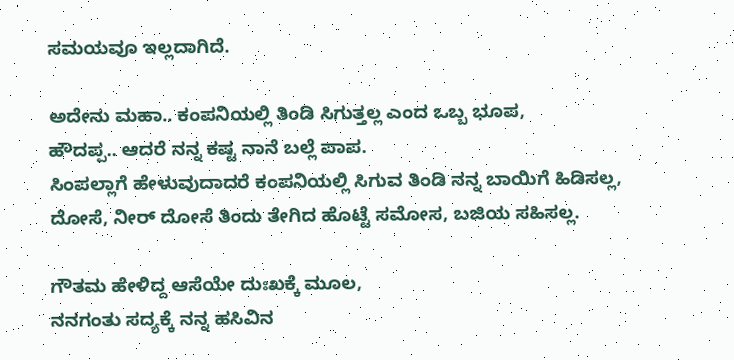ಸಮಯವೂ ಇಲ್ಲದಾಗಿದೆ.

ಅದೇನು ಮಹಾ.. ಕಂಪನಿಯಲ್ಲಿ ತಿಂಡಿ ಸಿಗುತ್ತಲ್ಲ ಎಂದ ಒಬ್ಬ ಭೂಪ,
ಹೌದಪ್ಪ.. ಆದರೆ ನನ್ನ ಕಷ್ಟ ನಾನೆ ಬಲ್ಲೆ ಪಾಪ.
ಸಿಂಪಲ್ಲಾಗೆ ಹೇಳುವುದಾದರೆ ಕಂಪನಿಯಲ್ಲಿ ಸಿಗುವ ತಿಂಡಿ ನನ್ನ ಬಾಯಿಗೆ ಹಿಡಿಸಲ್ಲ,
ದೋಸೆ, ನೀರ್ ದೋಸೆ ತಿಂದು ತೇಗಿದ ಹೊಟ್ಟೆ ಸಮೋಸ, ಬಜಿಯ ಸಹಿಸಲ್ಲ.

ಗೌತಮ ಹೇಳಿದ್ದ ಆಸೆಯೇ ದುಃಖಕ್ಕೆ ಮೂಲ,
ನನಗಂತು ಸದ್ಯಕ್ಕೆ ನನ್ನ ಹಸಿವಿನ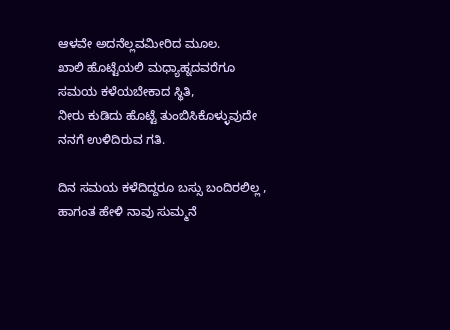ಆಳವೇ ಅದನೆಲ್ಲವಮೀರಿದ ಮೂಲ.
ಖಾಲಿ ಹೊಟ್ಟೆಯಲಿ ಮಧ್ಯಾಹ್ನದವರೆಗೂ ಸಮಯ ಕಳೆಯಬೇಕಾದ ಸ್ಥಿತಿ,
ನೀರು ಕುಡಿದು ಹೊಟ್ಟೆ ತುಂಬಿಸಿಕೊಳ್ಳುವುದೇ ನನಗೆ ಉಳಿದಿರುವ ಗತಿ.

ದಿನ ಸಮಯ ಕಳೆದಿದ್ದರೂ ಬಸ್ಸು ಬಂದಿರಲಿಲ್ಲ ,
ಹಾಗಂತ ಹೇಳಿ ನಾವು ಸುಮ್ಮನೆ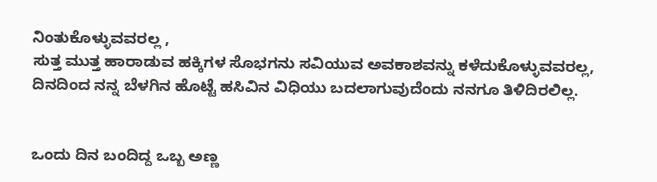ನಿಂತುಕೊಳ್ಳುವವರಲ್ಲ ,
ಸುತ್ತ ಮುತ್ತ ಹಾರಾಡುವ ಹಕ್ಕಿಗಳ ಸೊಭಗನು ಸವಿಯುವ ಅವಕಾಶವನ್ನು ಕಳೆದುಕೊಳ್ಳುವವರಲ್ಲ,
ದಿನದಿಂದ ನನ್ನ ಬೆಳಗಿನ ಹೊಟ್ಟೆ ಹಸಿವಿನ ವಿಧಿಯು ಬದಲಾಗುವುದೆಂದು ನನಗೂ ತಿಳಿದಿರಲಿಲ್ಲ.


ಒಂದು ದಿನ ಬಂದಿದ್ದ ಒಬ್ಬ ಅಣ್ಣ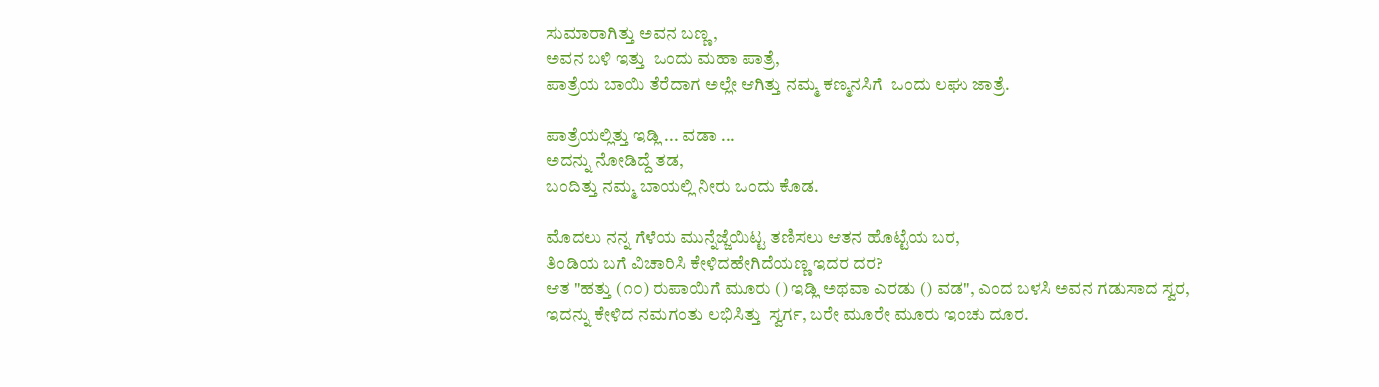ಸುಮಾರಾಗಿತ್ತು ಅವನ ಬಣ್ಣ,
ಅವನ ಬಳಿ ಇತ್ತು  ಒಂದು ಮಹಾ ಪಾತ್ರೆ,
ಪಾತ್ರೆಯ ಬಾಯಿ ತೆರೆದಾಗ ಅಲ್ಲೇ ಆಗಿತ್ತು ನಮ್ಮ ಕಣ್ಮನಸಿಗೆ  ಒಂದು ಲಘು ಜಾತ್ರೆ.

ಪಾತ್ರೆಯಲ್ಲಿತ್ತು ಇಡ್ಲಿ ... ವಡಾ ...
ಅದನ್ನು ನೋಡಿದ್ದೆ ತಡ,
ಬಂದಿತ್ತು ನಮ್ಮ ಬಾಯಲ್ಲಿ ನೀರು ಒಂದು ಕೊಡ.

ಮೊದಲು ನನ್ನ ಗೆಳೆಯ ಮುನ್ನೆಜ್ಜೆಯಿಟ್ಟ ತಣಿಸಲು ಆತನ ಹೊಟ್ಟೆಯ ಬರ,
ತಿಂಡಿಯ ಬಗೆ ವಿಚಾರಿಸಿ ಕೇಳಿದಹೇಗಿದೆಯಣ್ಣ ಇದರ ದರ?
ಆತ "ಹತ್ತು (೧೦) ರುಪಾಯಿಗೆ ಮೂರು () ಇಡ್ಲಿ ಅಥವಾ ಎರಡು () ವಡ", ಎಂದ ಬಳಸಿ ಅವನ ಗಡುಸಾದ ಸ್ವರ,
ಇದನ್ನು ಕೇಳಿದ ನಮಗಂತು ಲಭಿಸಿತ್ತು  ಸ್ವರ್ಗ, ಬರೇ ಮೂರೇ ಮೂರು ಇಂಚು ದೂರ.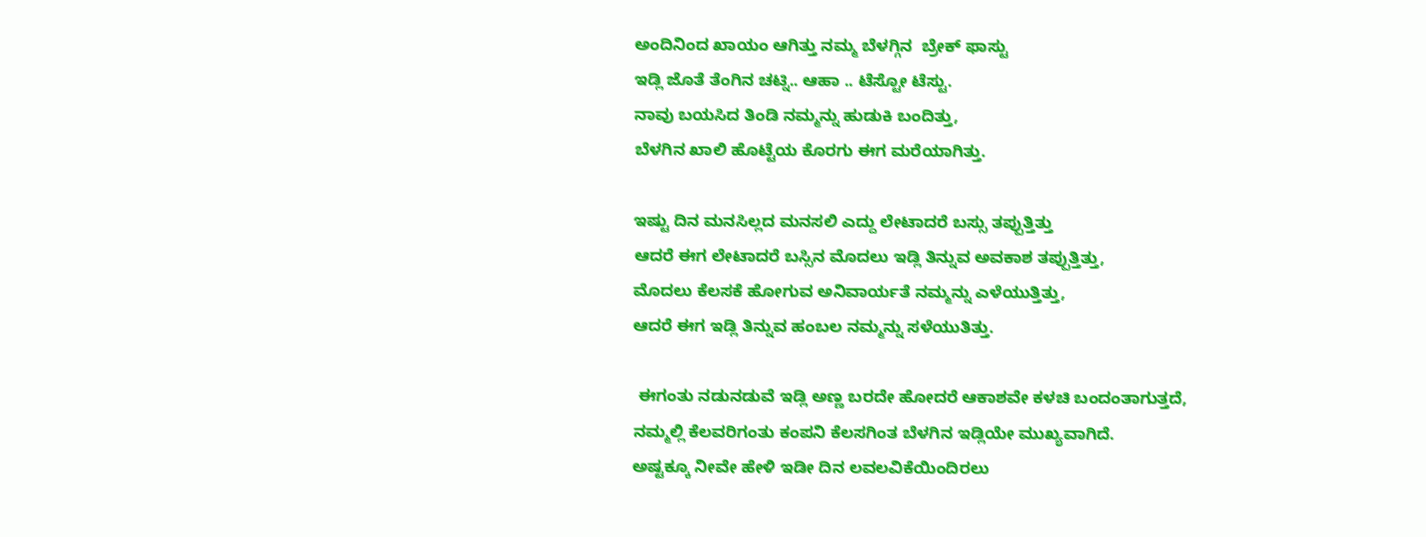ಅಂದಿನಿಂದ ಖಾಯಂ ಆಗಿತ್ತು ನಮ್ಮ ಬೆಳಗ್ಗಿನ  ಬ್ರೇಕ್ ಫಾಸ್ಟು
ಇಡ್ಲಿ ಜೊತೆ ತೆಂಗಿನ ಚಟ್ನಿ.. ಆಹಾ .. ಟೆಸ್ಟೋ ಟೆಸ್ಟು.
ನಾವು ಬಯಸಿದ ತಿಂಡಿ ನಮ್ಮನ್ನು ಹುಡುಕಿ ಬಂದಿತ್ತು,
ಬೆಳಗಿನ ಖಾಲಿ ಹೊಟ್ಟೆಯ ಕೊರಗು ಈಗ ಮರೆಯಾಗಿತ್ತು.

ಇಷ್ಟು ದಿನ ಮನಸಿಲ್ಲದ ಮನಸಲಿ ಎದ್ದು ಲೇಟಾದರೆ ಬಸ್ಸು ತಪ್ಪುತ್ತಿತ್ತು
ಆದರೆ ಈಗ ಲೇಟಾದರೆ ಬಸ್ಸಿನ ಮೊದಲು ಇಡ್ಲಿ ತಿನ್ನುವ ಅವಕಾಶ ತಪ್ಪುತ್ತಿತ್ತು,
ಮೊದಲು ಕೆಲಸಕೆ ಹೋಗುವ ಅನಿವಾರ್ಯತೆ ನಮ್ಮನ್ನು ಎಳೆಯುತ್ತಿತ್ತು,
ಆದರೆ ಈಗ ಇಡ್ಲಿ ತಿನ್ನುವ ಹಂಬಲ ನಮ್ಮನ್ನು ಸಳೆಯುತಿತ್ತು.

 ಈಗಂತು ನಡುನಡುವೆ ಇಡ್ಲಿ ಅಣ್ಣ ಬರದೇ ಹೋದರೆ ಆಕಾಶವೇ ಕಳಚಿ ಬಂದಂತಾಗುತ್ತದೆ,
ನಮ್ಮಲ್ಲಿ ಕೆಲವರಿಗಂತು ಕಂಪನಿ ಕೆಲಸಗಿಂತ ಬೆಳಗಿನ ಇಡ್ಲಿಯೇ ಮುಖ್ಯವಾಗಿದೆ.
ಅಷ್ಟಕ್ಕೂ ನೀವೇ ಹೇಳಿ ಇಡೀ ದಿನ ಲವಲವಿಕೆಯಿಂದಿರಲು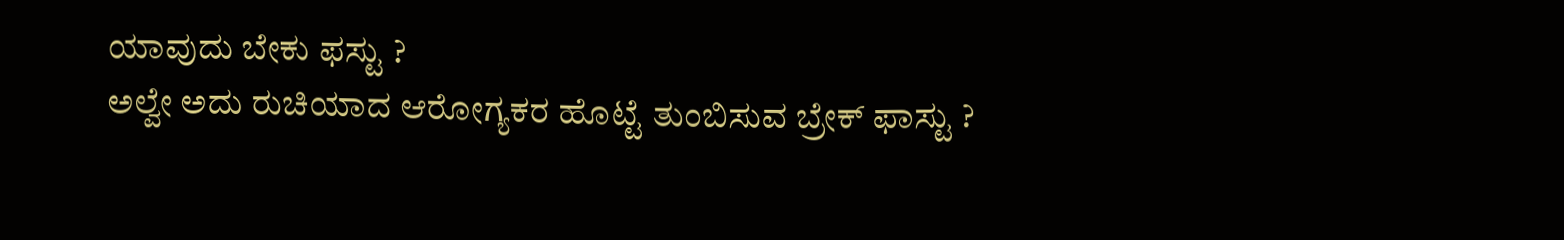ಯಾವುದು ಬೇಕು ಫಸ್ಟು ?
ಅಲ್ವೇ ಅದು ರುಚಿಯಾದ ಆರೋಗ್ಯಕರ ಹೊಟ್ಟೆ ತುಂಬಿಸುವ ಬ್ರೇಕ್ ಫಾಸ್ಟು ?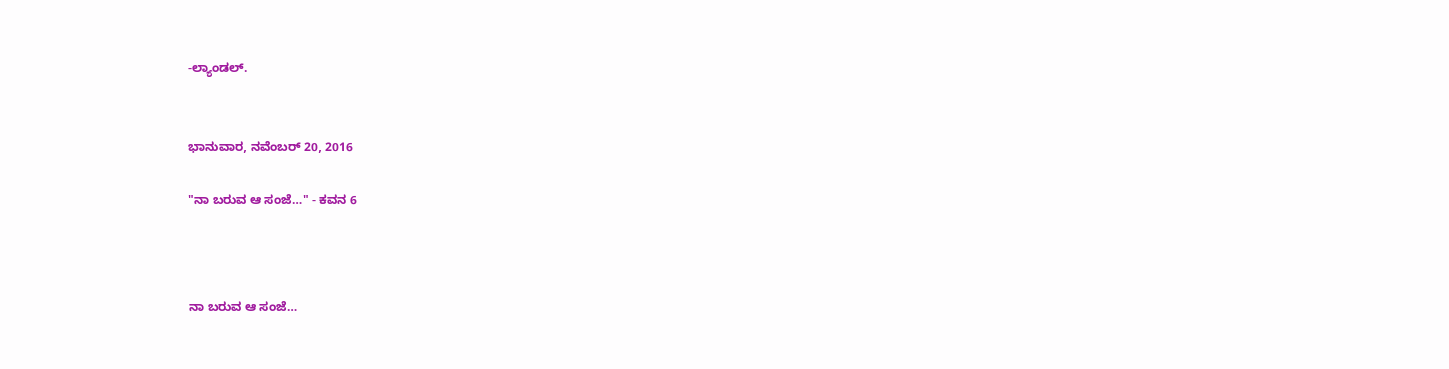-ಲ್ಯಾಂಡಲ್.


ಭಾನುವಾರ, ನವೆಂಬರ್ 20, 2016

"ನಾ ಬರುವ ಆ ಸಂಜೆ…" - ಕವನ 6



ನಾ ಬರುವ ಆ ಸಂಜೆ…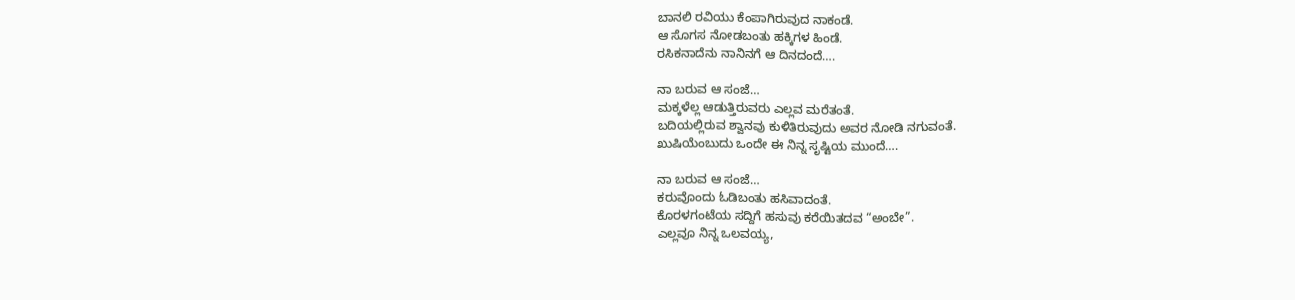ಬಾನಲಿ ರವಿಯು ಕೆಂಪಾಗಿರುವುದ ನಾಕಂಡೆ.
ಆ ಸೊಗಸ ನೋಡಬಂತು ಹಕ್ಕಿಗಳ ಹಿಂಡೆ.
ರಸಿಕನಾದೆನು ನಾನಿನಗೆ ಆ ದಿನದಂದೆ….

ನಾ ಬರುವ ಆ ಸಂಜೆ…
ಮಕ್ಕಳೆಲ್ಲ ಆಡುತ್ತಿರುವರು ಎಲ್ಲವ ಮರೆತಂತೆ.
ಬದಿಯಲ್ಲಿರುವ ಶ್ವಾನವು ಕುಳಿತಿರುವುದು ಅವರ ನೋಡಿ ನಗುವಂತೆ.
ಖುಷಿಯೆಂಬುದು ಒಂದೇ ಈ ನಿನ್ನ ಸೃಷ್ಟಿಯ ಮುಂದೆ….

ನಾ ಬರುವ ಆ ಸಂಜೆ…
ಕರುವೊಂದು ಓಡಿಬಂತು ಹಸಿವಾದಂತೆ.
ಕೊರಳಗಂಟೆಯ ಸದ್ದಿಗೆ ಹಸುವು ಕರೆಯಿತದವ “ಅಂಬೇ”.
ಎಲ್ಲವೂ ನಿನ್ನ ಒಲವಯ್ಯ,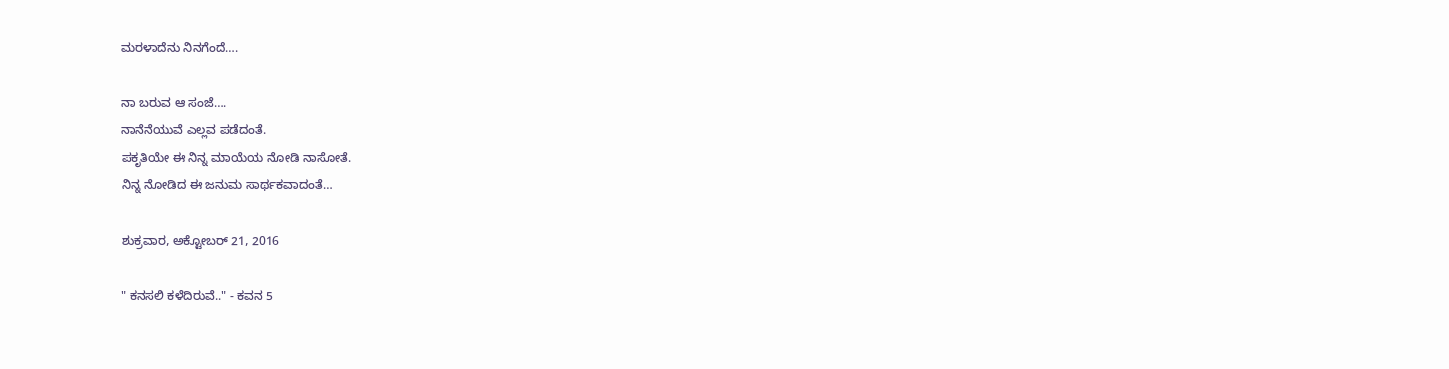ಮರಳಾದೆನು ನಿನಗೆಂದೆ….

ನಾ ಬರುವ ಆ ಸಂಜೆ….
ನಾನೆನೆಯುವೆ ಎಲ್ಲವ ಪಡೆದಂತೆ.
ಪಕೃತಿಯೇ ಈ ನಿನ್ನ ಮಾಯೆಯ ನೋಡಿ ನಾಸೋತೆ.
ನಿನ್ನ ನೋಡಿದ ಈ ಜನುಮ ಸಾರ್ಥಕವಾದಂತೆ…

ಶುಕ್ರವಾರ, ಅಕ್ಟೋಬರ್ 21, 2016

" ಕನಸಲಿ ಕಳೆದಿರುವೆ.." - ಕವನ 5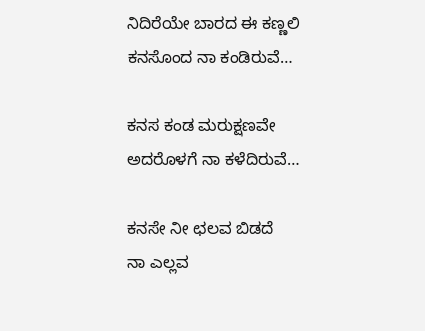ನಿದಿರೆಯೇ ಬಾರದ ಈ ಕಣ್ಣಲಿ
ಕನಸೊಂದ ನಾ ಕಂಡಿರುವೆ…

ಕನಸ ಕಂಡ ಮರುಕ್ಷಣವೇ
ಅದರೊಳಗೆ ನಾ ಕಳೆದಿರುವೆ…

ಕನಸೇ ನೀ ಛಲವ ಬಿಡದೆ
ನಾ ಎಲ್ಲವ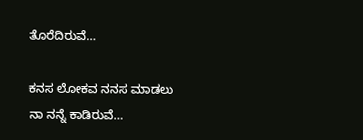ತೊರೆದಿರುವೆ…

ಕನಸ ಲೋಕವ ನನಸ ಮಾಡಲು
ನಾ ನನ್ನೆ ಕಾಡಿರುವೆ…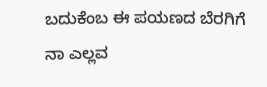ಬದುಕೆಂಬ ಈ ಪಯಣದ ಬೆರಗಿಗೆ
ನಾ ಎಲ್ಲವ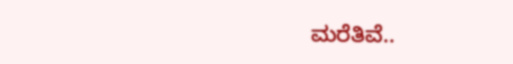ಮರೆತಿವೆ..